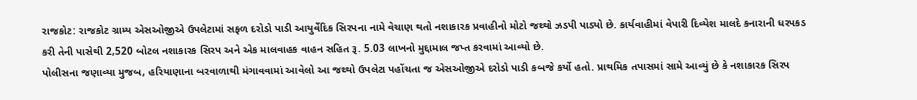રાજકોટ: રાજકોટ ગ્રામ્ય એસઓજીએ ઉપલેટામાં સફળ દરોડો પાડી આયુર્વેદિક સિરપના નામે વેચાણ થતો નશાકારક પ્રવાહીનો મોટો જથ્થો ઝડપી પાડ્યો છે. કાર્યવાહીમાં વેપારી દિવ્યેશ માલદે કનારાની ધરપકડ કરી તેની પાસેથી 2,520 બોટલ નશાકારક સિરપ અને એક માલવાહક વાહન સહિત રૂ. 5.03 લાખનો મુદ્દામાલ જપ્ત કરવામાં આવ્યો છે.
પોલીસના જણાવ્યા મુજબ, હરિયાણાના બરવાળાથી મંગાવવામાં આવેલો આ જથ્થો ઉપલેટા પહોંચતા જ એસઓજીએ દરોડો પાડી કબજે કર્યો હતો. પ્રાથમિક તપાસમાં સામે આવ્યું છે કે નશાકારક સિરપ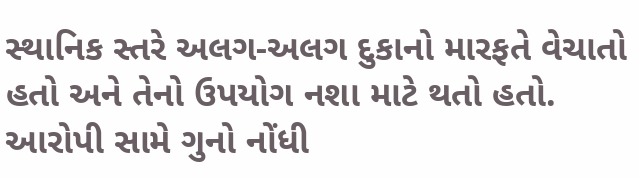સ્થાનિક સ્તરે અલગ-અલગ દુકાનો મારફતે વેચાતો હતો અને તેનો ઉપયોગ નશા માટે થતો હતો.
આરોપી સામે ગુનો નોંધી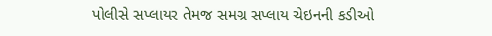પોલીસે સપ્લાયર તેમજ સમગ્ર સપ્લાય ચેઇનની કડીઓ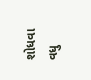શોધવા વધુ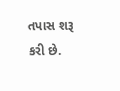તપાસ શરૂ કરી છે.